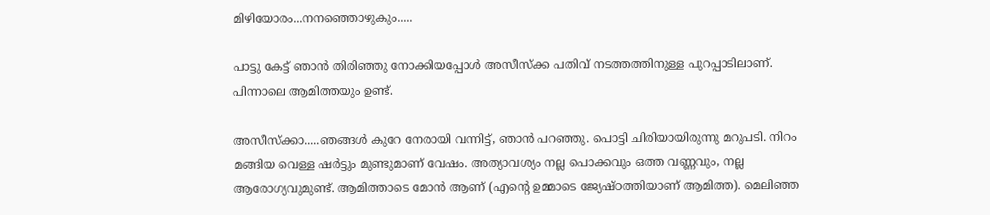മിഴിയോരം...നനഞ്ഞൊഴുകും.....

പാട്ടു കേട്ട് ഞാൻ തിരിഞ്ഞു നോക്കിയപ്പോൾ അസീസ്‌ക്ക പതിവ് നടത്തത്തിനുള്ള പുറപ്പാടിലാണ്. പിന്നാലെ ആമിത്തയും ഉണ്ട്.

അസീസ്‌ക്കാ.....ഞങ്ങൾ കുറേ നേരായി വന്നിട്ട്, ഞാൻ പറഞ്ഞു. പൊട്ടി ചിരിയായിരുന്നു മറുപടി. നിറം മങ്ങിയ വെള്ള ഷർട്ടും മുണ്ടുമാണ് വേഷം. അത്യാവശ്യം നല്ല പൊക്കവും ഒത്ത വണ്ണവും, നല്ല ആരോഗ്യവുമുണ്ട്. ആമിത്താടെ മോൻ ആണ് (എന്റെ ഉമ്മാടെ ജ്യേഷ്ഠത്തിയാണ് ആമിത്ത). മെലിഞ്ഞ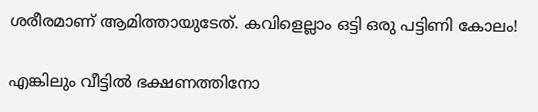ശരീരമാണ് ആമിത്തായുടേത്. കവിളെല്ലാം ഒട്ടി ഒരു പട്ടിണി കോലം!

എങ്കിലും വീട്ടിൽ ഭക്ഷണത്തിനോ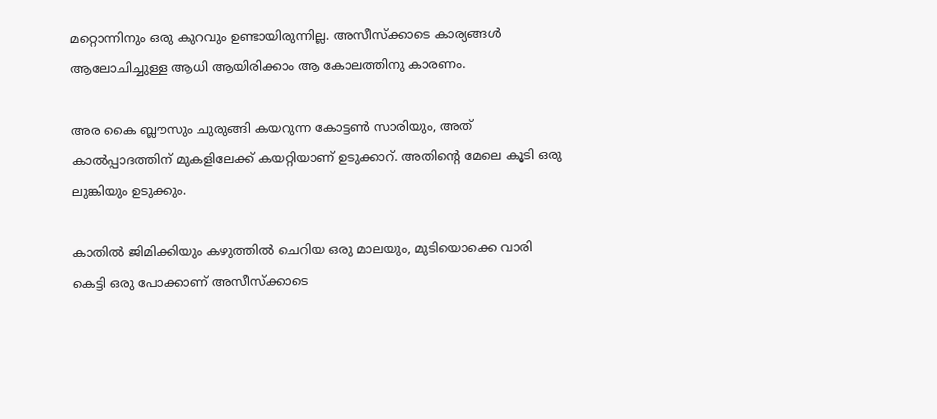മറ്റൊന്നിനും ഒരു കുറവും ഉണ്ടായിരുന്നില്ല. അസീസ്‌ക്കാടെ കാര്യങ്ങൾ ആലോചിച്ചുള്ള ആധി ആയിരിക്കാം ആ കോലത്തിനു കാരണം.

അര കൈ ബ്ലൗസും ചുരുങ്ങി കയറുന്ന കോട്ടൺ സാരിയും, അത് കാൽപ്പാദത്തിന് മുകളിലേക്ക് കയറ്റിയാണ് ഉടുക്കാറ്. അതിന്റെ മേലെ കൂടി ഒരു ലുങ്കിയും ഉടുക്കും.

കാതിൽ ജിമിക്കിയും കഴുത്തിൽ ചെറിയ ഒരു മാലയും, മുടിയൊക്കെ വാരി കെട്ടി ഒരു പോക്കാണ് അസീസ്‌ക്കാടെ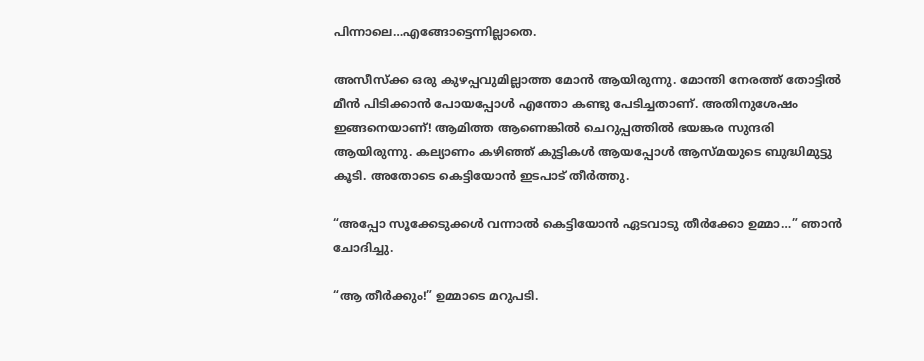പിന്നാലെ…എങ്ങോട്ടെന്നില്ലാതെ.

അസീസ്ക്ക ഒരു കുഴപ്പവുമില്ലാത്ത മോൻ ആയിരുന്നു. മോന്തി നേരത്ത് തോട്ടിൽ മീൻ പിടിക്കാൻ പോയപ്പോൾ എന്തോ കണ്ടു പേടിച്ചതാണ്. അതിനുശേഷം ഇങ്ങനെയാണ്! ആമിത്ത ആണെങ്കിൽ ചെറുപ്പത്തിൽ ഭയങ്കര സുന്ദരി ആയിരുന്നു. കല്യാണം കഴിഞ്ഞ് കുട്ടികൾ ആയപ്പോൾ ആസ്മയുടെ ബുദ്ധിമുട്ടു കൂടി. അതോടെ കെട്ടിയോൻ ഇടപാട് തീർത്തു.

“അപ്പോ സൂക്കേടുക്കൾ വന്നാൽ കെട്ടിയോൻ ഏടവാടു തീർക്കോ ഉമ്മാ…” ഞാൻ ചോദിച്ചു.

“ആ തീർക്കും!” ഉമ്മാടെ മറുപടി.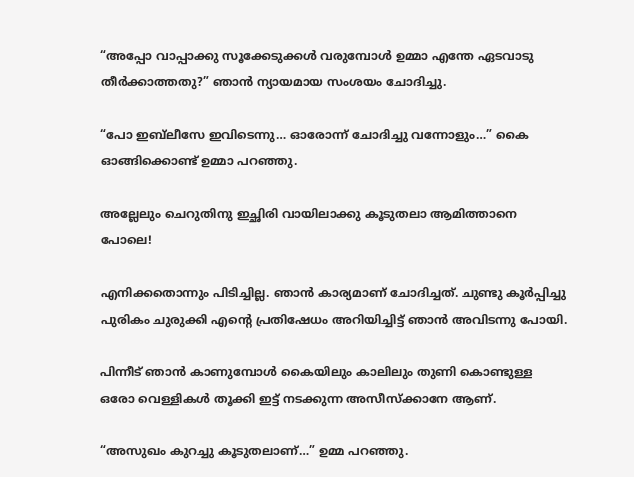“അപ്പോ വാപ്പാക്കു സൂക്കേടുക്കൾ വരുമ്പോൾ ഉമ്മാ എന്തേ ഏടവാടു തീർക്കാത്തതു?” ഞാൻ ന്യായമായ സംശയം ചോദിച്ചു.

“പോ ഇബ്‌ലീസേ ഇവിടെന്നു… ഓരോന്ന് ചോദിച്ചു വന്നോളും…” കൈ ഓങ്ങിക്കൊണ്ട് ഉമ്മാ പറഞ്ഞു.

അല്ലേലും ചെറുതിനു ഇച്ഛിരി വായിലാക്കു കൂടുതലാ ആമിത്താനെ പോലെ!

എനിക്കതൊന്നും പിടിച്ചില്ല. ഞാൻ കാര്യമാണ് ചോദിച്ചത്. ചുണ്ടു കൂർപ്പിച്ചു പുരികം ചുരുക്കി എന്റെ പ്രതിഷേധം അറിയിച്ചിട്ട് ഞാൻ അവിടന്നു പോയി.

പിന്നീട് ഞാൻ കാണുമ്പോൾ കൈയിലും കാലിലും തുണി കൊണ്ടുള്ള ഒരോ വെള്ളികൾ തൂക്കി ഇട്ട് നടക്കുന്ന അസീസ്‌ക്കാനേ ആണ്.

“അസുഖം കുറച്ചു കൂടുതലാണ്…” ഉമ്മ പറഞ്ഞു.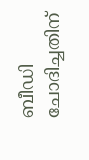ബീഡി ചോദിച്ചതിന്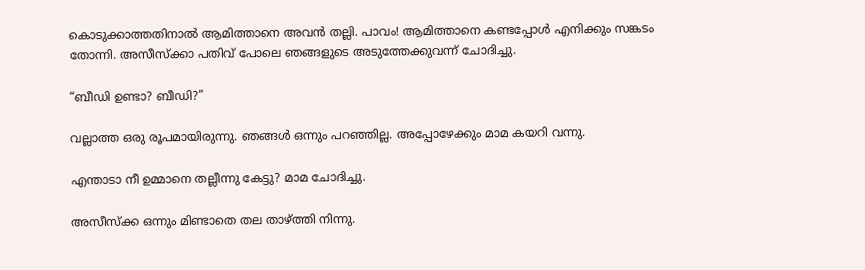കൊടുക്കാത്തതിനാൽ ആമിത്താനെ അവൻ തല്ലി. പാവം! ആമിത്താനെ കണ്ടപ്പോൾ എനിക്കും സങ്കടം തോന്നി. അസീസ്‌ക്കാ പതിവ് പോലെ ഞങ്ങളുടെ അടുത്തേക്കുവന്ന് ചോദിച്ചു.

“ബീഡി ഉണ്ടാ? ബീഡി?”

വല്ലാത്ത ഒരു രൂപമായിരുന്നു. ഞങ്ങൾ ഒന്നും പറഞ്ഞില്ല. അപ്പോഴേക്കും മാമ കയറി വന്നു.

എന്താടാ നീ ഉമ്മാനെ തല്ലീന്നു കേട്ടു? മാമ ചോദിച്ചു.

അസീസ്ക്ക ഒന്നും മിണ്ടാതെ തല താഴ്ത്തി നിന്നു.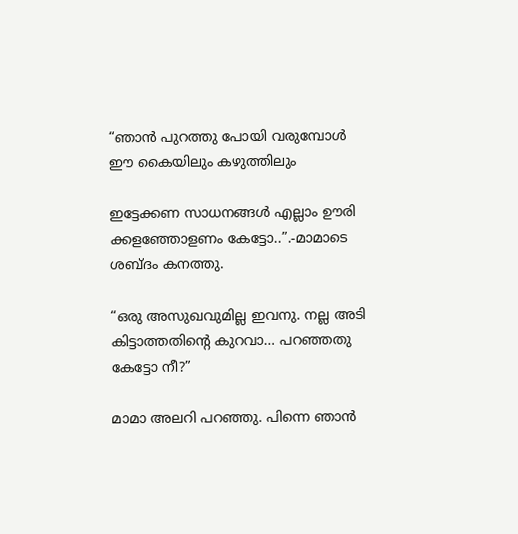“ഞാൻ പുറത്തു പോയി വരുമ്പോൾ ഈ കൈയിലും കഴുത്തിലും

ഇട്ടേക്കണ സാധനങ്ങൾ എല്ലാം ഊരി ക്കളഞ്ഞോളണം കേട്ടോ..”.-മാമാ‌ടെ ശബ്ദം കനത്തു.

“ഒരു അസുഖവുമില്ല ഇവനു. നല്ല അടി കിട്ടാത്തതിന്റെ കുറവാ… പറഞ്ഞതു കേട്ടോ നീ?”

മാമാ അലറി പറഞ്ഞു. പിന്നെ ഞാൻ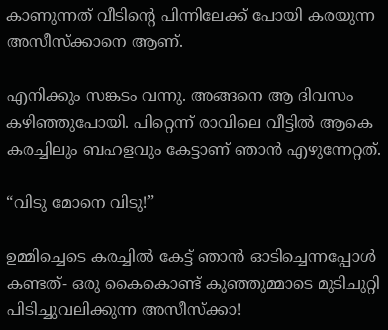കാണുന്നത് വീടിന്റെ പിന്നിലേക്ക് പോയി കരയുന്ന അസീസ്‌ക്കാനെ ആണ്.

എനിക്കും സങ്കടം വന്നു. അങ്ങനെ ആ ദിവസം കഴിഞ്ഞുപോയി. പിറ്റെന്ന് രാവിലെ വീട്ടിൽ ആകെ കരച്ചിലും ബഹളവും കേട്ടാണ് ഞാൻ എഴുന്നേറ്റത്.

“വിടു മോനെ വിടു!”

ഉമ്മിച്ചെടെ കരച്ചിൽ കേട്ട് ഞാൻ ഓടിച്ചെന്നപ്പോൾ കണ്ടത്- ഒരു കൈകൊണ്ട് കുഞ്ഞുമ്മാടെ മുടിചുറ്റി പിടിച്ചുവലിക്കുന്ന അസീസ്‌ക്കാ!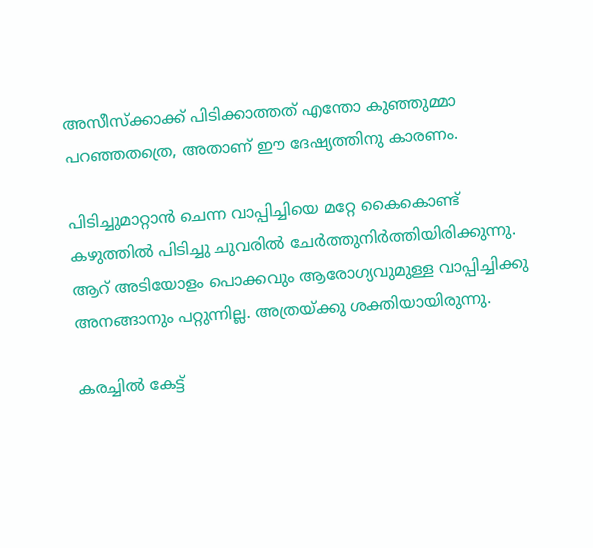അസീസ്‌ക്കാക്ക് പിടിക്കാത്തത് എന്തോ കുഞ്ഞുമ്മാ പറഞ്ഞതത്രെ, അതാണ് ഈ ദേഷ്യത്തിനു കാരണം.

പിടിച്ചുമാറ്റാൻ ചെന്ന വാപ്പിച്ചിയെ മറ്റേ കൈകൊണ്ട് കഴുത്തിൽ പിടിച്ചു ചുവരിൽ ചേർത്തുനിർത്തിയിരിക്കുന്നു. ആറ് അടിയോളം പൊക്കവും ആരോഗ്യവുമുള്ള വാപ്പിച്ചിക്കു അനങ്ങാനും പറ്റുന്നില്ല. അത്രയ്ക്കു ശക്തിയായിരുന്നു.

കരച്ചിൽ കേട്ട്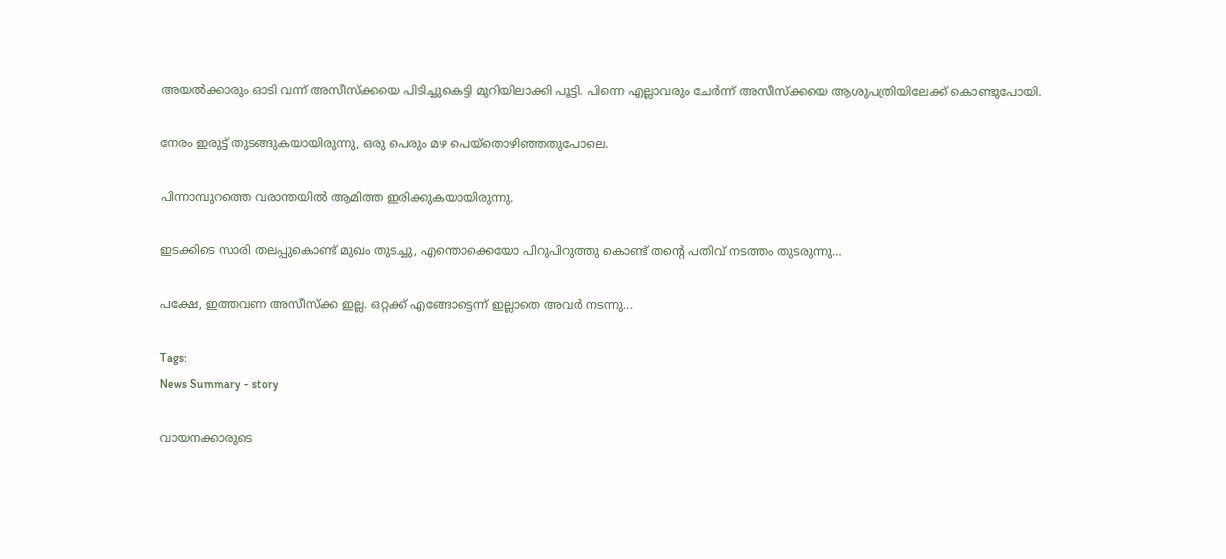അയൽക്കാരും ഓടി വന്ന് അസീസ്‌ക്കയെ പിടിച്ചുകെട്ടി മുറിയിലാക്കി പൂട്ടി. പിന്നെ എല്ലാവരും ചേർന്ന് അസീസ്‌ക്കയെ ആശുപത്രിയിലേക്ക് കൊണ്ടുപോയി.

നേരം ഇരുട്ട് തുടങ്ങുകയായിരുന്നു, ഒരു പെരും മഴ പെയ്തൊഴിഞ്ഞതുപോലെ.

പിന്നാമ്പുറത്തെ വരാന്തയിൽ ആമിത്ത ഇരിക്കുകയായിരുന്നു.

ഇടക്കിടെ സാരി തലപ്പുകൊണ്ട് മുഖം തുടച്ചു, എന്തൊക്കെയോ പിറുപിറുത്തു കൊണ്ട് തന്റെ പതിവ് നടത്തം തുടരുന്നു…

പക്ഷേ, ഇത്തവണ അസീസ്‌ക്ക ഇല്ല. ഒറ്റക്ക് എങ്ങോട്ടെന്ന് ഇല്ലാതെ അവർ നടന്നു...

Tags:
News Summary - story

വായനക്കാരുടെ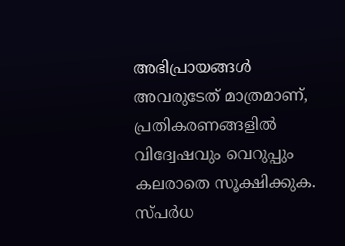അഭിപ്രായങ്ങള്‍ അവരുടേത് മാത്രമാണ്, പ്രതികരണങ്ങളിൽ വിദ്വേഷവും വെറുപ്പും കലരാതെ സൂക്ഷിക്കുക. സ്പർധ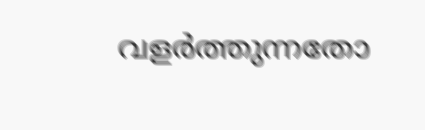വളർത്തുന്നതോ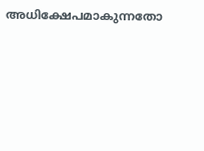അധിക്ഷേപമാകുന്നതോ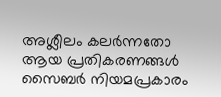അശ്ലീലം കലർന്നതോ ആയ പ്രതികരണങ്ങൾ സൈബർ നിയമപ്രകാരം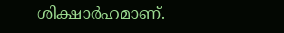ശിക്ഷാർഹമാണ്.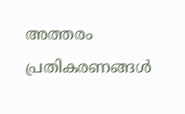അത്തരം പ്രതികരണങ്ങൾ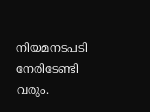നിയമനടപടി നേരിടേണ്ടി വരും.